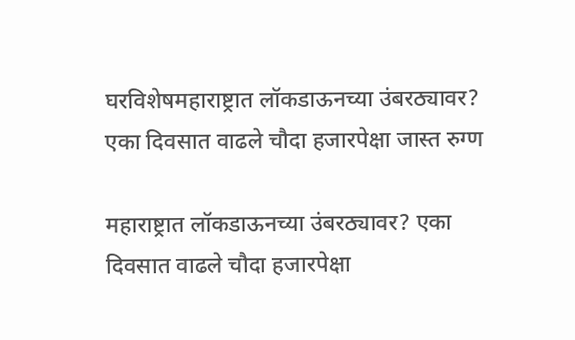घरविशेषमहाराष्ट्रात लॉकडाऊनच्या उंबरठ्यावर? एका दिवसात वाढले चौदा हजारपेक्षा जास्त रुग्ण

महाराष्ट्रात लॉकडाऊनच्या उंबरठ्यावर? एका दिवसात वाढले चौदा हजारपेक्षा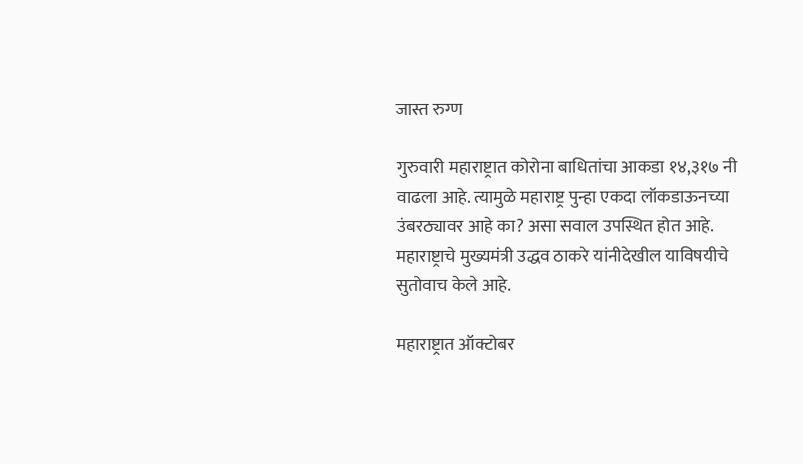जास्त रुग्ण

गुरुवारी महाराष्ट्रात कोरोना बाधितांचा आकडा १४,३१७ नी वाढला आहे. त्यामुळे महाराष्ट्र पुन्हा एकदा लॉकडाऊनच्या उंबरठ्यावर आहे का? असा सवाल उपस्थित होत आहे. महाराष्ट्राचे मुख्यमंत्री उद्धव ठाकरे यांनीदेखील याविषयीचे सुतोवाच केले आहे.

महाराष्ट्रात ऑक्टोबर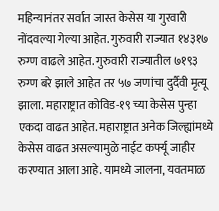महिन्यानंतर सर्वात जास्त केसेस या गुरवारी नोंदवल्या गेल्या आहेत. गुरुवारी राज्यात १४३१७ रुग्ण वाढले आहेत. गुरुवारी राज्यातील ७१९३ रुग्ण बरे झाले आहेत तर ५७ जणांचा दुर्दैवी मृत्यू झाला. महाराष्ट्रात कोविड-१९ च्या केसेस पुन्हा एकदा वाढत आहेत. महाराष्ट्रात अनेक जिल्ह्यांमध्ये केसेस वाढत असल्यामुळे नाईट कर्फ्यू जाहीर करण्यात आला आहे. यामध्ये जालना, यवतमाळ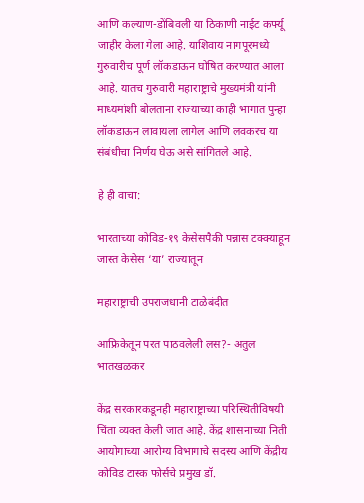आणि कल्याण-डोंबिवली या ठिकाणी नाईट कर्फ्यू जाहीर केला गेला आहे. याशिवाय नागपूरमध्ये गुरुवारीच पूर्ण लॉकडाऊन घोषित करण्यात आला आहे. यातच गुरुवारी महाराष्ट्राचे मुख्यमंत्री यांनी माध्यमांशी बोलताना राज्याच्या काही भागात पुन्हा लॉकडाऊन लावायला लागेल आणि लवकरच या संबंधीचा निर्णय घेऊ असे सांगितले आहे.

हे ही वाचा:

भारताच्या कोविड-१९ केसेसपैकी पन्नास टक्क्याहून जास्त केसेस ‘या’ राज्यातून

महाराष्ट्राची उपराजधानी टाळेबंदीत

आफ्रिकेतून परत पाठवलेली लस?- अतुल भातखळकर

केंद्र सरकारकडूनही महाराष्ट्राच्या परिस्थितीविषयी चिंता व्यक्त केली जात आहे. केंद्र शासनाच्या निती आयोगाच्या आरोग्य विभागाचे सदस्य आणि केंद्रीय कोविड टास्क फोर्सचे प्रमुख डॉ.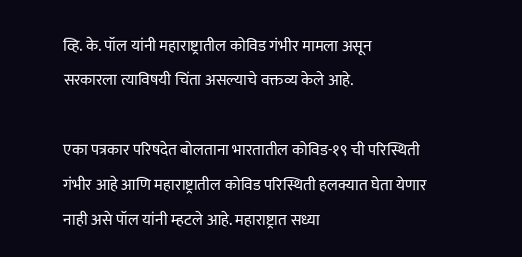व्हि. के. पॉल यांनी महाराष्ट्रातील कोविड गंभीर मामला असून सरकारला त्याविषयी चिंता असल्याचे वक्तव्य केले आहे.

एका पत्रकार परिषदेत बोलताना भारतातील कोविड-१९ ची परिस्थिती गंभीर आहे आणि महाराष्ट्रातील कोविड परिस्थिती हलक्यात घेता येणार नाही असे पॉल यांनी म्हटले आहे. महाराष्ट्रात सध्या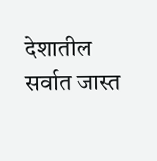देशातील सर्वात जास्त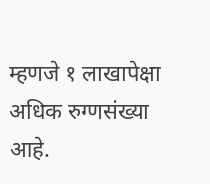म्हणजे १ लाखापेक्षा अधिक रुग्णसंख्या आहे.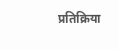प्रतिक्रिया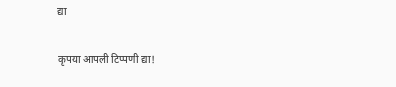द्या

कृपया आपली टिप्पणी द्या!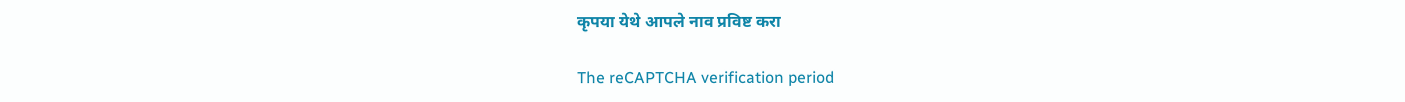कृपया येथे आपले नाव प्रविष्ट करा

The reCAPTCHA verification period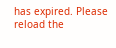has expired. Please reload the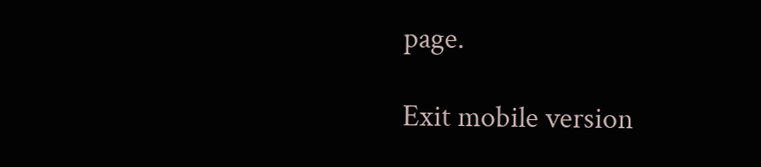page.

Exit mobile version